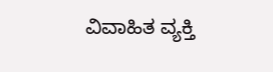ವಿವಾಹಿತ ವ್ಯಕ್ತಿ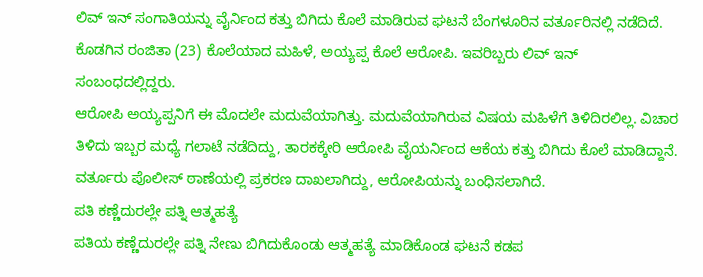ಲಿವ್ ಇನ್ ಸಂಗಾತಿಯನ್ನು ವೈರ್ನಿಂದ ಕತ್ತು ಬಿಗಿದು ಕೊಲೆ ಮಾಡಿರುವ ಘಟನೆ ಬೆಂಗಳೂರಿನ ವರ್ತೂರಿನಲ್ಲಿ ನಡೆದಿದೆ. ಕೊಡಗಿನ ರಂಜಿತಾ (23) ಕೊಲೆಯಾದ ಮಹಿಳೆ, ಅಯ್ಯಪ್ಪ ಕೊಲೆ ಆರೋಪಿ. ಇವರಿಬ್ಬರು ಲಿವ್ ಇನ್ ಸಂಬಂಧದಲ್ಲಿದ್ದರು.
ಆರೋಪಿ ಅಯ್ಯಪ್ಪನಿಗೆ ಈ ಮೊದಲೇ ಮದುವೆಯಾಗಿತ್ತು. ಮದುವೆಯಾಗಿರುವ ವಿಷಯ ಮಹಿಳೆಗೆ ತಿಳಿದಿರಲಿಲ್ಲ. ವಿಚಾರ ತಿಳಿದು ಇಬ್ಬರ ಮಧ್ಯೆ ಗಲಾಟೆ ನಡೆದಿದ್ದು, ತಾರಕಕ್ಕೇರಿ ಆರೋಪಿ ವೈಯರ್ನಿಂದ ಆಕೆಯ ಕತ್ತು ಬಿಗಿದು ಕೊಲೆ ಮಾಡಿದ್ದಾನೆ. ವರ್ತೂರು ಪೊಲೀಸ್ ಠಾಣೆಯಲ್ಲಿ ಪ್ರಕರಣ ದಾಖಲಾಗಿದ್ದು, ಆರೋಪಿಯನ್ನು ಬಂಧಿಸಲಾಗಿದೆ.
ಪತಿ ಕಣ್ಣೆದುರಲ್ಲೇ ಪತ್ನಿ ಆತ್ಮಹತ್ಯೆ
ಪತಿಯ ಕಣ್ಣೆದುರಲ್ಲೇ ಪತ್ನಿ ನೇಣು ಬಿಗಿದುಕೊಂಡು ಆತ್ಮಹತ್ಯೆ ಮಾಡಿಕೊಂಡ ಘಟನೆ ಕಡಪ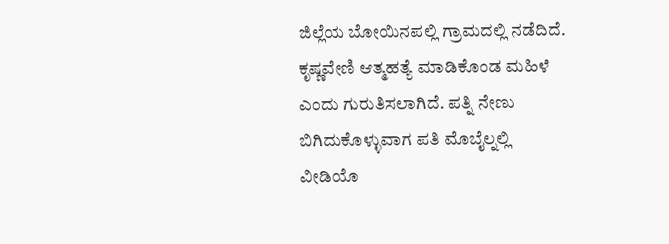ಜಿಲ್ಲೆಯ ಬೋಯಿನಪಲ್ಲಿ ಗ್ರಾಮದಲ್ಲಿ ನಡೆದಿದೆ. ಕೃಷ್ಣವೇಣಿ ಆತ್ಮಹತ್ಯೆ ಮಾಡಿಕೊಂಡ ಮಹಿಳೆ ಎಂದು ಗುರುತಿಸಲಾಗಿದೆ. ಪತ್ನಿ ನೇಣು ಬಿಗಿದುಕೊಳ್ಳುವಾಗ ಪತಿ ಮೊಬೈಲ್ನಲ್ಲಿ ವೀಡಿಯೊ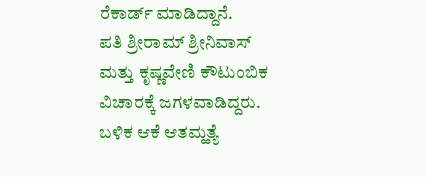ರೆಕಾರ್ಡ್ ಮಾಡಿದ್ದಾನೆ.
ಪತಿ ಶ್ರೀರಾಮ್ ಶ್ರೀನಿವಾಸ್ ಮತ್ತು ಕೃಷ್ಣವೇಣಿ ಕೌಟುಂಬಿಕ ವಿಚಾರಕ್ಕೆ ಜಗಳವಾಡಿದ್ದರು. ಬಳಿಕ ಆಕೆ ಆತಮ್ಹತ್ಯೆ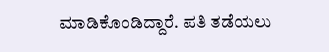ಮಾಡಿಕೊಂಡಿದ್ದಾರೆ. ಪತಿ ತಡೆಯಲು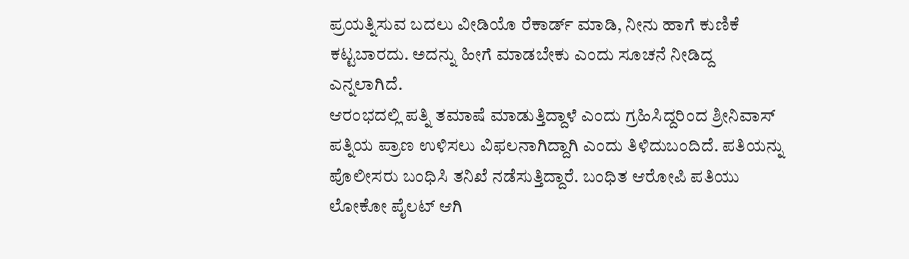ಪ್ರಯತ್ನಿಸುವ ಬದಲು ವೀಡಿಯೊ ರೆಕಾರ್ಡ್ ಮಾಡಿ, ನೀನು ಹಾಗೆ ಕುಣಿಕೆ ಕಟ್ಟಬಾರದು. ಅದನ್ನು ಹೀಗೆ ಮಾಡಬೇಕು ಎಂದು ಸೂಚನೆ ನೀಡಿದ್ದ ಎನ್ನಲಾಗಿದೆ.
ಆರಂಭದಲ್ಲಿ ಪತ್ನಿ ತಮಾಷೆ ಮಾಡುತ್ತಿದ್ದಾಳೆ ಎಂದು ಗ್ರಹಿಸಿದ್ದರಿಂದ ಶ್ರೀನಿವಾಸ್ ಪತ್ನಿಯ ಪ್ರಾಣ ಉಳಿಸಲು ವಿಫಲನಾಗಿದ್ದಾಗಿ ಎಂದು ತಿಳಿದುಬಂದಿದೆ. ಪತಿಯನ್ನು ಪೊಲೀಸರು ಬಂಧಿಸಿ ತನಿಖೆ ನಡೆಸುತ್ತಿದ್ದಾರೆ. ಬಂಧಿತ ಆರೋಪಿ ಪತಿಯು ಲೋಕೋ ಪೈಲಟ್ ಆಗಿ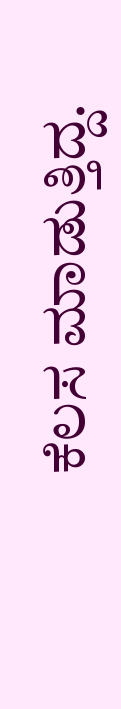ಕೆಲಸ ಮಾಡುತ್ತಿದ್ದ.